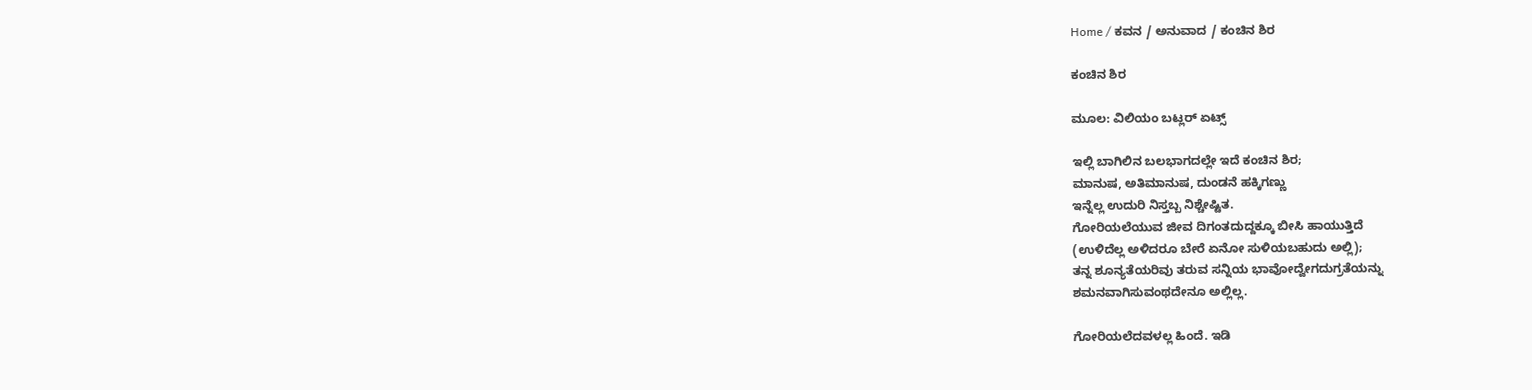Home / ಕವನ / ಅನುವಾದ / ಕಂಚಿನ ಶಿರ

ಕಂಚಿನ ಶಿರ

ಮೂಲ: ವಿಲಿಯಂ ಬಟ್ಲರ್ ಏಟ್ಸ್

ಇಲ್ಲಿ ಬಾಗಿಲಿನ ಬಲಭಾಗದಲ್ಲೇ ಇದೆ ಕಂಚಿನ ಶಿರ;
ಮಾನುಷ, ಅತಿಮಾನುಷ, ದುಂಡನೆ ಹಕ್ಕಿಗಣ್ಣು
ಇನ್ನೆಲ್ಲ ಉದುರಿ ನಿಸ್ತಬ್ಬ ನಿಶ್ಚೇಷ್ಟಿತ.
ಗೋರಿಯಲೆಯುವ ಜೀವ ದಿಗಂತದುದ್ದಕ್ಕೂ ಬೀಸಿ ಹಾಯುತ್ತಿದೆ
(ಉಳಿದೆಲ್ಲ ಅಳಿದರೂ ಬೇರೆ ಏನೋ ಸುಳಿಯಬಹುದು ಅಲ್ಲಿ);
ತನ್ನ ಶೂನ್ಯತೆಯರಿವು ತರುವ ಸನ್ನಿಯ ಭಾವೋದ್ವೇಗದುಗ್ರತೆಯನ್ನು
ಶಮನವಾಗಿಸುವಂಥದೇನೂ ಅಲ್ಲಿಲ್ಲ.

ಗೋರಿಯಲೆದವಳಲ್ಲ ಹಿಂದೆ. ಇಡಿ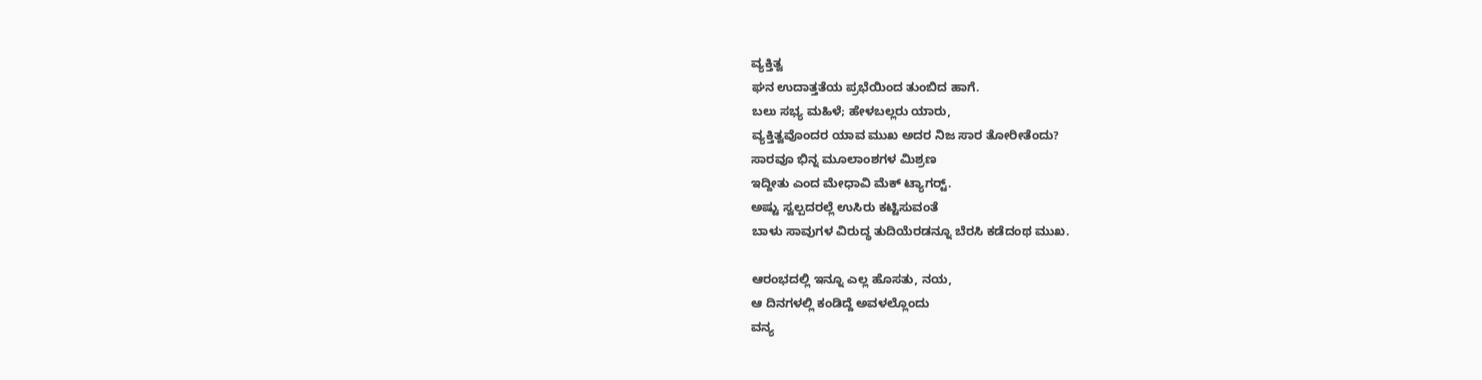ವ್ಯಕ್ತಿತ್ವ
ಘನ ಉದಾತ್ತತೆಯ ಪ್ರಭೆಯಿಂದ ತುಂಬಿದ ಹಾಗೆ.
ಬಲು ಸಭ್ಯ ಮಹಿಳೆ; ಹೇಳಬಲ್ಲರು ಯಾರು,
ವ್ಯಕ್ತಿತ್ವವೊಂದರ ಯಾವ ಮುಖ ಅದರ ನಿಜ ಸಾರ ತೋರೀತೆಂದು?
ಸಾರವೂ ಭಿನ್ನ ಮೂಲಾಂಶಗಳ ಮಿಶ್ರಣ
ಇದ್ದೀತು ಎಂದ ಮೇಧಾವಿ ಮೆಕ್ ಟ್ಯಾಗರ್‍ಟ್.
ಅಷ್ಟು ಸ್ವಲ್ಪದರಲ್ಲೆ ಉಸಿರು ಕಟ್ಟಿಸುವಂತೆ
ಬಾಳು ಸಾವುಗಳ ವಿರುದ್ಧ ತುದಿಯೆರಡನ್ನೂ ಬೆರಸಿ ಕಡೆದಂಥ ಮುಖ.

ಆರಂಭದಲ್ಲಿ ಇನ್ನೂ ಎಲ್ಲ ಹೊಸತು, ನಯ,
ಆ ದಿನಗಳಲ್ಲಿ ಕಂಡಿದ್ದೆ ಅವಳಲ್ಲೊಂದು
ವನ್ಯ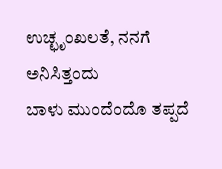ಉಚ್ಛೃಂಖಲತೆ, ನನಗೆ ಅನಿಸಿತ್ತಂದು
ಬಾಳು ಮುಂದೆಂದೊ ತಪ್ಪದೆ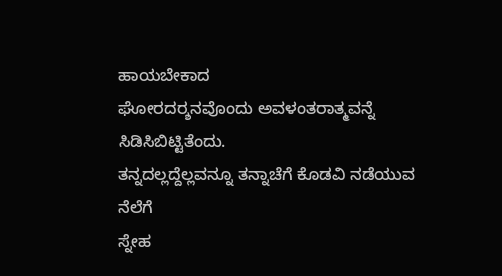ಹಾಯಬೇಕಾದ
ಘೋರದರ್‍ಶನವೊಂದು ಅವಳಂತರಾತ್ಮವನ್ನೆ ಸಿಡಿಸಿಬಿಟ್ಟಿತೆಂದು.
ತನ್ನದಲ್ಲದ್ದೆಲ್ಲವನ್ನೂ ತನ್ನಾಚೆಗೆ ಕೊಡವಿ ನಡೆಯುವ ನೆಲೆಗೆ
ಸ್ನೇಹ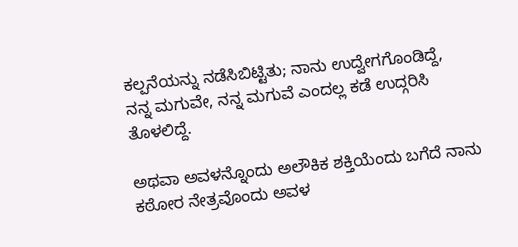ಕಲ್ಪನೆಯನ್ನು ನಡೆಸಿಬಿಟ್ಟಿತು; ನಾನು ಉದ್ವೇಗಗೊಂಡಿದ್ದೆ,
ನನ್ನ ಮಗುವೇ, ನನ್ನ ಮಗುವೆ ಎಂದಲ್ಲ ಕಡೆ ಉದ್ಗರಿಸಿ ತೊಳಲಿದ್ದೆ.

ಅಥವಾ ಅವಳನ್ನೊಂದು ಅಲೌಕಿಕ ಶಕ್ತಿಯೆಂದು ಬಗೆದೆ ನಾನು
ಕಠೋರ ನೇತ್ರವೊಂದು ಅವಳ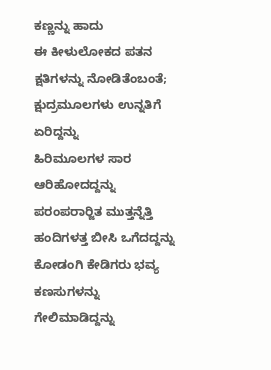ಕಣ್ಣನ್ನು ಹಾದು
ಈ ಕೀಳುಲೋಕದ ಪತನ ಕ್ಷತಿಗಳನ್ನು ನೋಡಿತೆಂಬಂತೆ;
ಕ್ಷುದ್ರಮೂಲಗಳು ಉನ್ನತಿಗೆ ಏರಿದ್ದನ್ನು
ಹಿರಿಮೂಲಗಳ ಸಾರ ಆರಿಹೋದದ್ದನ್ನು
ಪರಂಪರಾರ್‍ಜಿತ ಮುತ್ತನ್ನೆತ್ತಿ ಹಂದಿಗಳತ್ತ ಬೀಸಿ ಒಗೆದದ್ದನ್ನು
ಕೋಡಂಗಿ ಕೇಡಿಗರು ಭವ್ಯ ಕಣಸುಗಳನ್ನು
ಗೇಲಿಮಾಡಿದ್ದನ್ನು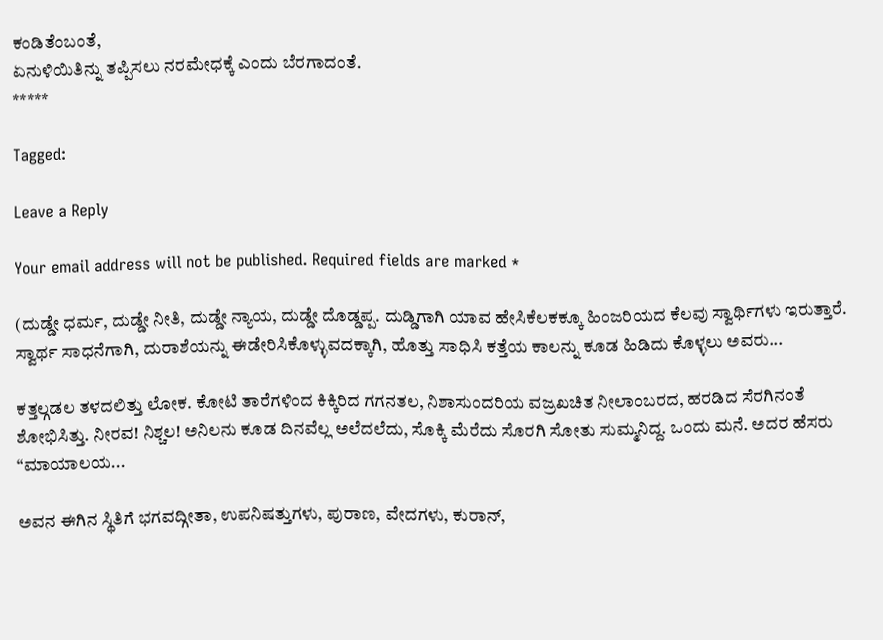ಕಂಡಿತೆಂಬಂತೆ,
ಏನುಳಿಯಿತಿನ್ನು ತಪ್ಪಿಸಲು ನರಮೇಧಕ್ಕೆ ಎಂದು ಬೆರಗಾದಂತೆ.
*****

Tagged:

Leave a Reply

Your email address will not be published. Required fields are marked *

(ದುಡ್ಡೇ ಧರ್ಮ, ದುಡ್ಡೇ ನೀತಿ, ದುಡ್ಡೇ ನ್ಯಾಯ, ದುಡ್ಡೇ ದೊಡ್ಡಪ್ಪ. ದುಡ್ಡಿಗಾಗಿ ಯಾವ ಹೇಸಿಕೆಲಕಕ್ಕೂ ಹಿಂಜರಿಯದ ಕೆಲವು ಸ್ವಾರ್ಥಿಗಳು ಇರುತ್ತಾರೆ. ಸ್ವಾರ್ಥ ಸಾಧನೆಗಾಗಿ, ದುರಾಶೆಯನ್ನು ಈಡೇರಿಸಿಕೊಳ್ಳುವದಕ್ಕಾಗಿ, ಹೊತ್ತು ಸಾಧಿಸಿ ಕತ್ತೆಯ ಕಾಲನ್ನು ಕೂಡ ಹಿಡಿದು ಕೊಳ್ಳಲು ಅವರು...

ಕತ್ತಲ್ಗಡಲ ತಳದಲಿತ್ತು ಲೋಕ. ಕೋಟಿ ತಾರೆಗಳಿಂದ ಕಿಕ್ಕಿರಿದ ಗಗನತಲ, ನಿಶಾಸುಂದರಿಯ ವಜ್ರಖಚಿತ ನೀಲಾಂಬರದ, ಹರಡಿದ ಸೆರಗಿನಂತೆ ಶೋಭಿಸಿತ್ತು. ನೀರವ! ನಿಶ್ಚಲ! ಅನಿಲನು ಕೂಡ ದಿನವೆಲ್ಲ ಅಲೆದಲೆದು, ಸೊಕ್ಕಿ ಮೆರೆದು ಸೊರಗಿ ಸೋತು ಸುಮ್ಮನಿದ್ದ. ಒಂದು ಮನೆ. ಅದರ ಹೆಸರು “ಮಾಯಾಲಯ...

ಅವನ ಈಗಿನ ಸ್ಥಿತಿಗೆ ಭಗವದ್ಗೀತಾ, ಉಪನಿಷತ್ತುಗಳು, ಪುರಾಣ, ವೇದಗಳು, ಕುರಾನ್,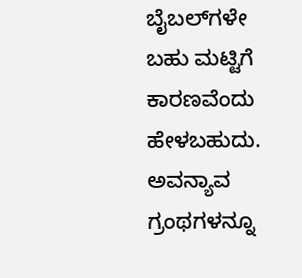ಬೈಬಲ್‌ಗಳೇ ಬಹು ಮಟ್ಟಿಗೆ ಕಾರಣವೆಂದು ಹೇಳಬಹುದು. ಅವನ್ಯಾವ ಗ್ರಂಥಗಳನ್ನೂ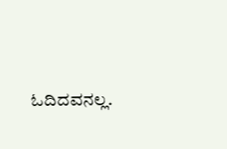ಓದಿದವನಲ್ಲ.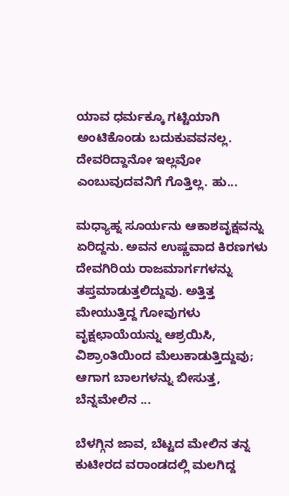ಯಾವ ಧರ್ಮಕ್ಕೂ ಗಟ್ಟಿಯಾಗಿ ಅಂಟಿಕೊಂಡು ಬದುಕುವವನಲ್ಲ. ದೇವರಿದ್ದಾನೋ ಇಲ್ಲವೋ ಎಂಬುವುದವನಿಗೆ ಗೊತ್ತಿಲ್ಲ. ಹು...

ಮಧ್ಯಾಹ್ನ ಸೂರ್ಯನು ಆಕಾಶವೃಕ್ಷವನ್ನು ಏರಿದ್ದನು. ಅವನ ಉಷ್ಣವಾದ ಕಿರಣಗಳು ದೇವಗಿರಿಯ ರಾಜಮಾರ್ಗಗಳನ್ನು ತಪ್ತಮಾಡುತ್ತಲಿದ್ದುವು. ಅತ್ತಿತ್ತ ಮೇಯುತ್ತಿದ್ದ ಗೋವುಗಳು ವೃಕ್ಷಛಾಯೆಯನ್ನು ಆಶ್ರಯಿಸಿ, ವಿಶ್ರಾಂತಿಯಿಂದ ಮೆಲುಕಾಡುತ್ತಿದ್ದುವು; ಆಗಾಗ ಬಾಲಗಳನ್ನು ಬೀಸುತ್ತ, ಬೆನ್ನಮೇಲಿನ ...

ಬೆಳಗ್ಗಿನ ಜಾವ, ಬೆಟ್ಟದ ಮೇಲಿನ ತನ್ನ ಕುಟೀರದ ವರಾಂಡದಲ್ಲಿ ಮಲಗಿದ್ದ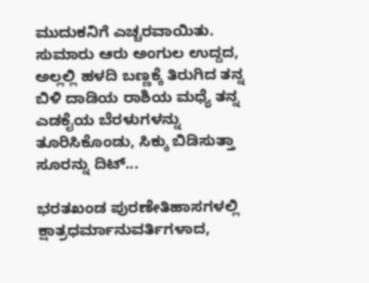ಮುದುಕನಿಗೆ ಎಚ್ಚರವಾಯಿತು. ಸುಮಾರು ಆರು ಅಂಗುಲ ಉದ್ದದ, ಅಲ್ಲಲ್ಲಿ ಹಳದಿ ಬಣ್ಣಕ್ಕೆ ತಿರುಗಿದ ತನ್ನ ಬಿಳಿ ದಾಡಿಯ ರಾಶಿಯ ಮಧ್ಯೆ ತನ್ನ ಎಡಕೈಯ ಬೆರಳುಗಳನ್ನು ತೂರಿಸಿಕೊಂಡು, ಸಿಕ್ಕು ಬಿಡಿಸುತ್ತಾ ಸೂರನ್ನು ದಿಟ್...

ಭರತಖಂಡ ಪುರಣೇತಿಹಾಸಗಳಲ್ಲಿ ಕ್ಷಾತ್ರಧರ್ಮಾನುವರ್ತಿಗಳಾದ,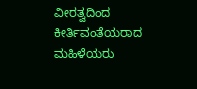ವೀರತ್ವದಿಂದ ಕೀರ್ತಿವಂತೆಯರಾದ ಮಹಿಳೆಯರು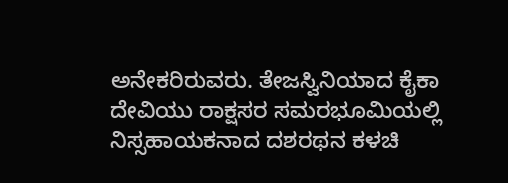ಅನೇಕರಿರುವರು. ತೇಜಸ್ವಿನಿಯಾದ ಕೈಕಾ ದೇವಿಯು ರಾಕ್ಷಸರ ಸಮರಭೂಮಿಯಲ್ಲಿ ನಿಸ್ಸಹಾಯಕನಾದ ದಶರಥನ ಕಳಚಿ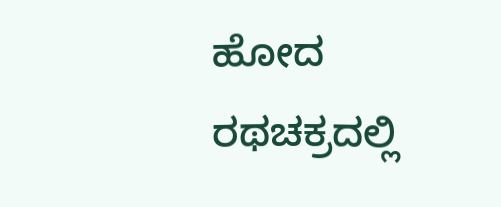ಹೋದ ರಥಚಕ್ರದಲ್ಲಿ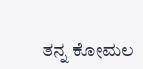ತನ್ನ ಕೋಮಲ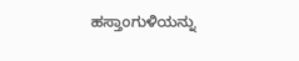ಹಸ್ತಾಂಗುಳಿಯನ್ನು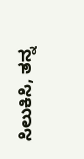ಸಿಲುಕಿಸಿ, ತನ್ನ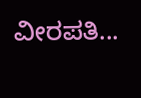ವೀರಪತಿ...